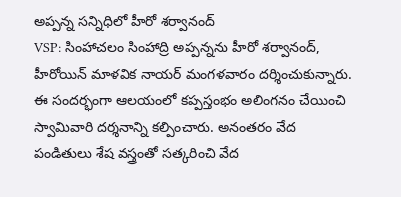అప్పన్న సన్నిధిలో హీరో శర్వానంద్
VSP: సింహాచలం సింహాద్రి అప్పన్నను హీరో శర్వానంద్, హీరోయిన్ మాళవిక నాయర్ మంగళవారం దర్శించుకున్నారు. ఈ సందర్భంగా ఆలయంలో కప్పస్తంభం అలింగనం చేయించి స్వామివారి దర్శనాన్ని కల్పించారు. అనంతరం వేద పండితులు శేష వస్త్రంతో సత్కరించి వేద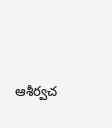ఆశీర్వచ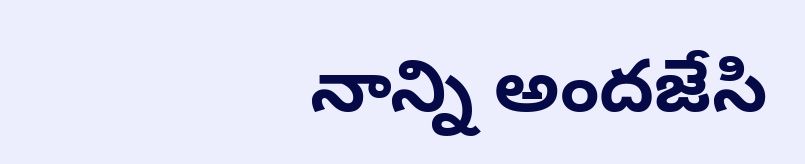నాన్ని అందజేసి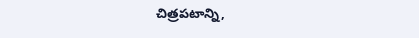చిత్రపటాన్ని,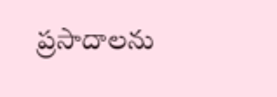ప్రసాదాలను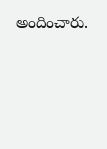అందించారు.